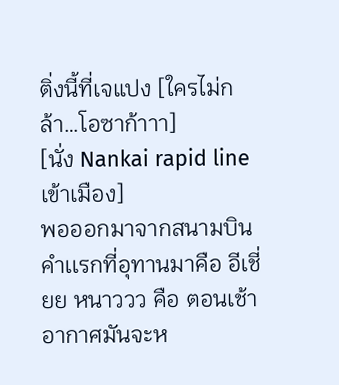ติ่งนี้ที่เจแปง [ใครไม่กล้า…โอซาก้าาา]
[นั่ง Nankai rapid line เข้าเมือง]
พอออกมาจากสนามบิน คำเเรกที่อุทานมาคือ อีเชี่ยย หนาววว คือ ตอนเช้าอากาศมันจะห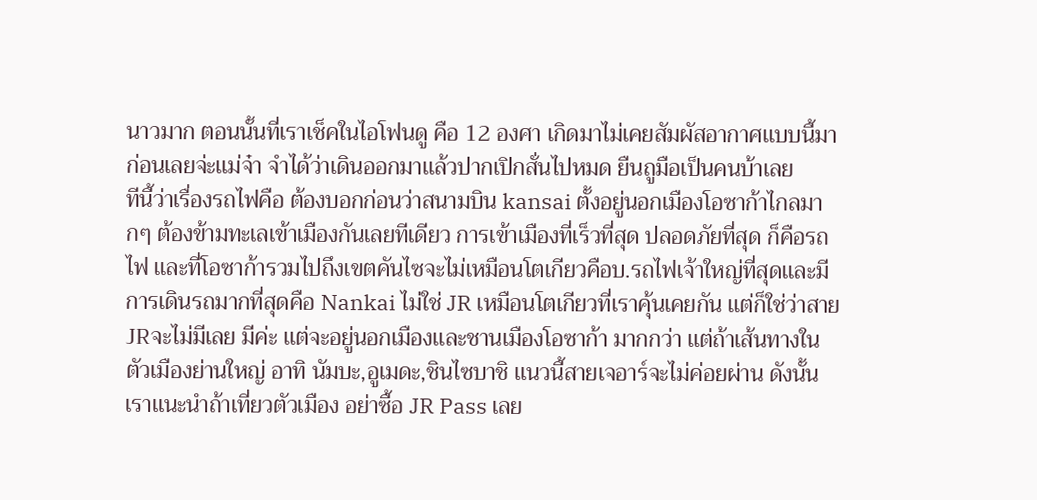นาวมาก ตอนนั้นที่เราเช็คในไอโฟนดู คือ 12 องศา เกิดมาไม่เคยสัมผัสอากาศเเบบนี้มาก่อนเลยจ่ะเเม่จ๋า จำได้ว่าเดินออกมาเเล้วปากเปิกสั่นไปหมด ยืนถูมือเป็นคนบ้าเลย
ทีนี้ว่าเรื่องรถไฟคือ ต้องบอกก่อนว่าสนามบิน kansai ตั้งอยู่นอกเมืองโอซาก้าไกลมากๆ ต้องข้ามทะเลเข้าเมืองกันเลยทีเดียว การเข้าเมืองที่เร็วที่สุด ปลอดภัยที่สุด ก็คือรถไฟ เเละที่โอซาก้ารวมไปถึงเขตคันไซจะไม่เหมือนโตเกียวคือบ.รถไฟเจ้าใหญ่ที่สุดเเละมีการเดินรถมากที่สุดคือ Nankai ไม่ใช่ JR เหมือนโตเกียวที่เราคุ้นเคยกัน เเต่ก็ใช่ว่าสายJRจะไม่มีเลย มีค่ะ เเต่จะอยู่นอกเมืองเเละชานเมืองโอซาก้า มากกว่า เเต่ถ้าเส้นทางในตัวเมืองย่านใหญ่ อาทิ นัมบะ,อูเมดะ,ชินไซบาชิ เเนวนี้สายเจอาร์จะไม่ค่อยผ่าน ดังนั้นเราเเนะนำถ้าเที่ยวตัวเมือง อย่าซื้อ JR Pass เลย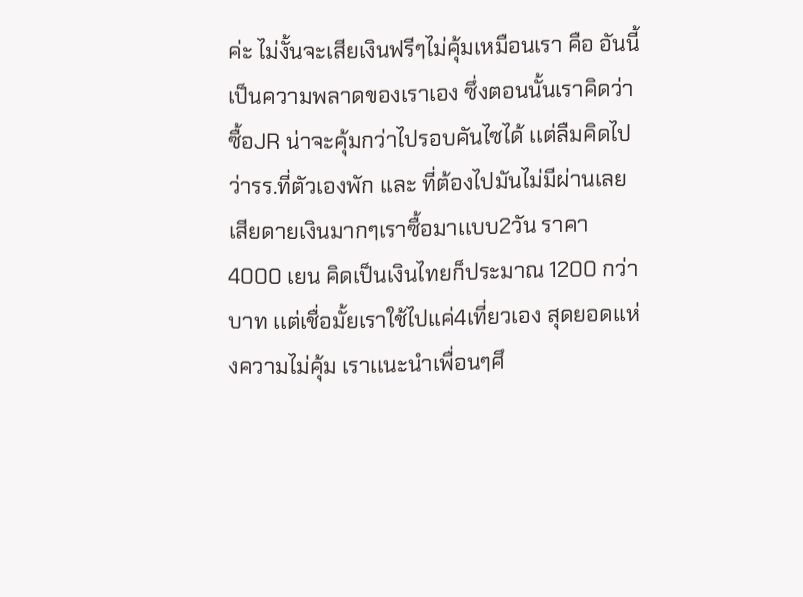ค่ะ ไม่งั้นจะเสียเงินฟรีๆไม่คุ้มเหมือนเรา คือ อันนี้เป็นความพลาดของเราเอง ซึ่งตอนนั้นเราคิดว่าซื้อJR น่าจะคุ้มกว่าไปรอบคันไซได้ เเต่ลืมคิดไปว่ารร.ที่ตัวเองพัก เเละ ที่ต้องไปมันไม่มีผ่านเลย เสียดายเงินมากๆเราซื้อมาเเบบ2วัน ราคา 4000 เยน คิดเป็นเงินไทยก็ประมาณ 1200 กว่าบาท เเต่เชื่อมั้ยเราใช้ไปแค่4เที่ยวเอง สุดยอดเเห่งความไม่คุ้ม เราเเนะนำเพื่อนๆศึ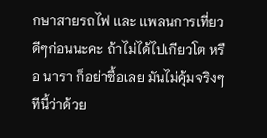กษาสายรถไฟ เเละ เเพลนการเที่ยวดีๆก่อนนะคะ ถ้าไม่ได้ไปเกียวโต หรือ นารา ก็อย่าซื้อเลย มันไม่คุ้มจริงๆ
ทีนี้ว่าด้วย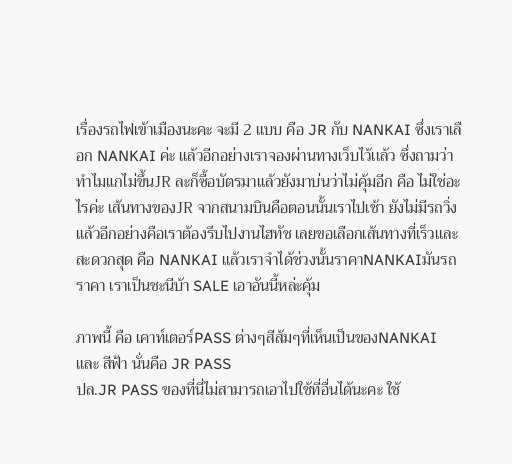เรื่องรถไฟเข้าเมืองนะคะ จะมี 2 เเบบ คือ JR กับ NANKAI ซึ่งเราเลือก NANKAI ค่ะ เเล้วอีกอย่างเราจองผ่านทางเว็บไว้เเล้ว ซึ่งถามว่าทำไมแกไม่ขึ้นJR ละก็ซื้อบัตรมาเเล้วยังมาบ่นว่าไม่คุ้มอีก คือ ไม่ใช่อะไรค่ะ เส้นทางของJR จากสนามบินคือตอนนั้นเราไปเช้า ยังไม่มีรถวิ่งเเล้วอีกอย่างคือเราต้องรีบไปงานไฮทัช เลยขอเลือกเส้นทางที่เร็วเเละสะดวกสุด คือ NANKAI เเล้วเราจำได้ช่วงนั้นราคาNANKAIมันรถราคา เราเป็นชะนีบ้า SALE เอาอันนี้หล่ะคุ้ม

ภาพนี้ คือ เคาท์เตอร์PASS ต่างๆสีส้มๆที่เห็นเป็นของNANKAI เเละ สีฟ้า นั่นคือ JR PASS
ปล.JR PASS ของที่นี่ไม่สามารถเอาไปใช้ที่อื่นได้นะคะ ใช้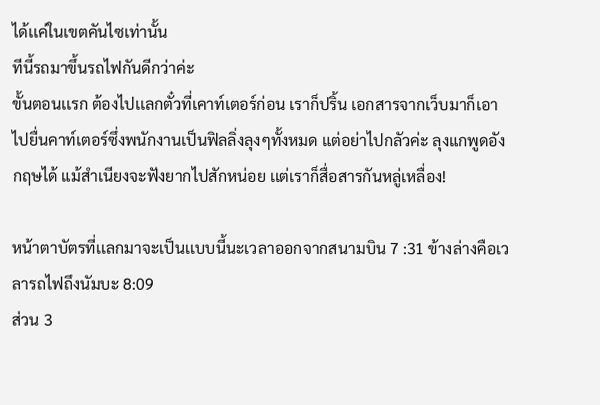ได้เเค่ในเขตคันไซเท่านั้น
ทีนี้รถมาขึ้นรถไฟกันดีกว่าค่ะ
ขั้นตอนเเรก ต้องไปเเลกตั๋วที่เคาท์เตอร์ก่อน เราก็ปริ้น เอกสารจากเว็บมาก็เอาไปยื่นคาท์เตอร์ซึ่งพนักงานเป็นฟิลลิ่งลุงๆทั้งหมด แต่อย่าไปกลัวค่ะ ลุงแกพูดอังกฤษได้ แม้สำเนียงจะฟังยากไปสักหน่อย เเต่เราก็สื่อสารกันหลู่เหลื่อง!

หน้าตาบัตรที่เเลกมาจะเป็นเเบบนี้นะเวลาออกจากสนามบิน 7 :31 ข้างล่างคือเวลารถไฟถึงนัมบะ 8:09
ส่วน 3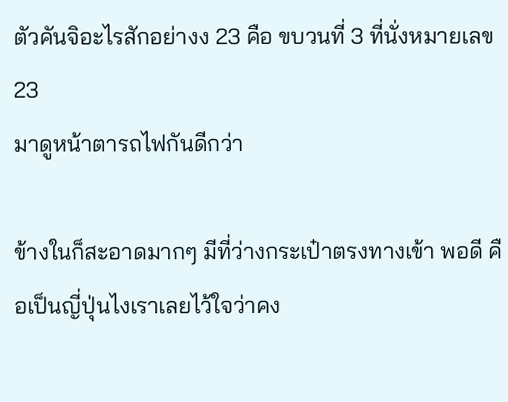ตัวคันจิอะไรสักอย่างง 23 คือ ขบวนที่ 3 ที่นั่งหมายเลข 23
มาดูหน้าตารถไฟกันดีกว่า

ข้างในก็สะอาดมากๆ มีที่ว่างกระเป๋าตรงทางเข้า พอดี คือเป็นญี่ปุ่นไงเราเลยไว้ใจว่าคง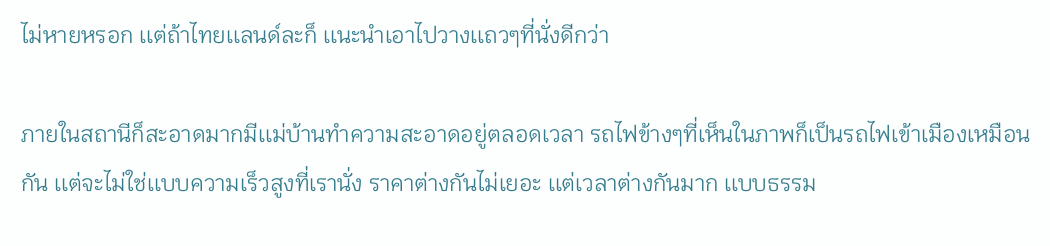ไม่หายหรอก เเต่ถ้าไทยเเลนด์ละก็ เเนะนำเอาไปวางเเถวๆที่นั่งดีกว่า

ภายในสถานีก็สะอาดมากมีเเม่บ้านทำความสะอาดอยู่ตลอดเวลา รถไฟข้างๆที่เห็นในภาพก็เป็นรถไฟเข้าเมืองเหมือนกัน เเต่จะไม่ใช่เเบบความเร็วสูงที่เรานั่ง ราคาต่างกันไม่เยอะ เเต่เวลาต่างกันมาก เเบบธรรม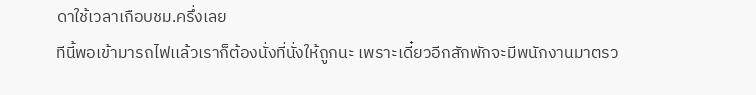ดาใช้เวลาเกือบชม.ครึ่งเลย
ทีนี้พอเข้ามารถไฟเเล้วเราก็ต้องนั่งที่นั่งให้ถูกนะ เพราะเดี๋ยวอีกสักพักจะมีพนักงานมาตรว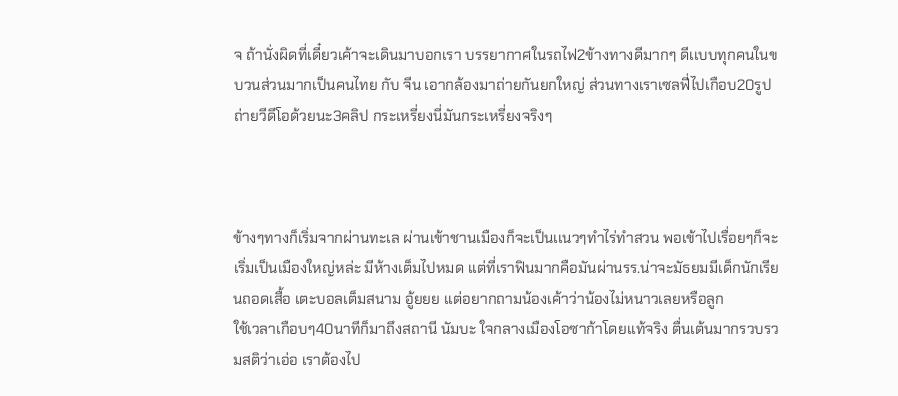จ ถ้านั่งผิดที่เดี๋ยวเค้าจะเดินมาบอกเรา บรรยากาศในรถไฟ2ข้างทางดีมากๆ ดีเเบบทุกคนในขบวนส่วนมากเป็นคนไทย กับ จีน เอากล้องมาถ่ายกันยกใหญ่ ส่วนทางเราเซลฟี่ไปเกือบ20รูป ถ่ายวีดีโอด้วยนะ3คลิป กระเหรี่ยงนี่มันกระเหรี่ยงจริงๆ



ข้างๆทางก็เริ่มจากผ่านทะเล ผ่านเข้าชานเมืองก็จะเป็นเเนวๆทำไร่ทำสวน พอเข้าไปเรื่อยๆก็จะเริ่มเป็นเมืองใหญ่หล่ะ มีห้างเต็มไปหมด เเต่ที่เราฟินมากคือมันผ่านรร.น่าจะมัธยมมีเด็กนักเรียนถอดเสื้อ เตะบอลเต็มสนาม อู้ยยย เเต่อยากถามน้องเค้าว่าน้องไม่หนาวเลยหรือลูก
ใช้เวลาเกือบๆ40นาทีก็มาถึงสถานี นัมบะ ใจกลางเมืองโอซาก้าโดยเเท้จริง ตื่นเต้นมากรวบรวมสติว่าเอ่อ เราต้องไป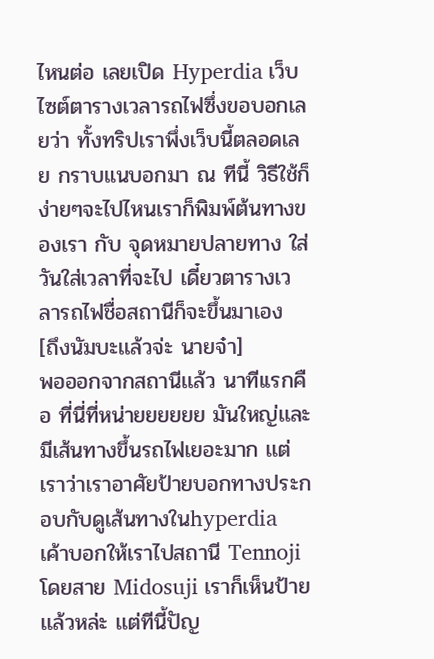ไหนต่อ เลยเปิด Hyperdia เว็บไซต์ตารางเวลารถไฟซึ่งขอบอกเลยว่า ทั้งทริปเราพึ่งเว็บนี้ตลอดเลย กราบแนบอกมา ณ ทีนี้ วิธีใช้ก็ง่ายๆจะไปไหนเราก็พิมพ์ต้นทางของเรา กับ จุดหมายปลายทาง ใส่วันใส่เวลาที่จะไป เดี๋ยวตารางเวลารถไฟชื่อสถานีก็จะขึ้นมาเอง
[ถึงนัมบะเเล้วจ่ะ นายจ๋า]
พอออกจากสถานีเเล้ว นาทีเเรกคือ ที่นี่ที่หน่ายยยยยย มันใหญ่เเละมีเส้นทางขึ้นรถไฟเยอะมาก เเต่เราว่าเราอาศัยป้ายบอกทางประกอบกับดูเส้นทางในhyperdia เค้าบอกให้เราไปสถานี Tennoji โดยสาย Midosuji เราก็เห็นป้ายเเล้วหล่ะ เเต่ทีนี้ปัญ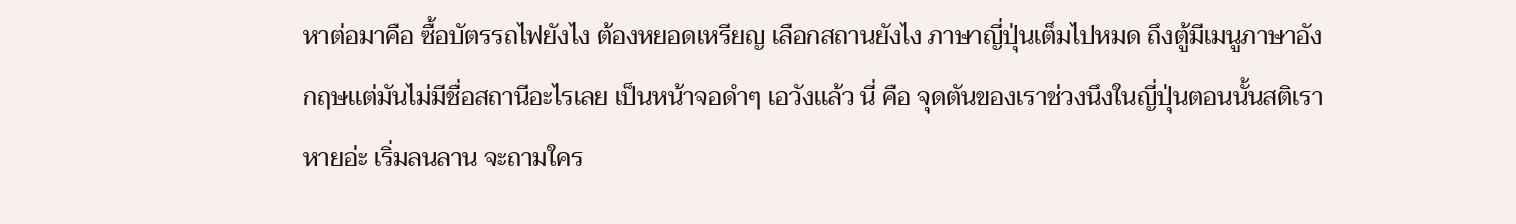หาต่อมาคือ ซื้อบัตรรถไฟยังไง ต้องหยอดเหรียญ เลือกสถานยังไง ภาษาญี่ปุ่นเต็มไปหมด ถึงตู้มีเมนูภาษาอังกฤษเเต่มันไม่มีชื่อสถานีอะไรเลย เป็นหน้าจอดำๆ เอวังเเล้ว นี่ คือ จุดตันของเราช่วงนึงในญี่ปุ่นตอนนั้นสติเราหายอ่ะ เริ่มลนลาน จะถามใคร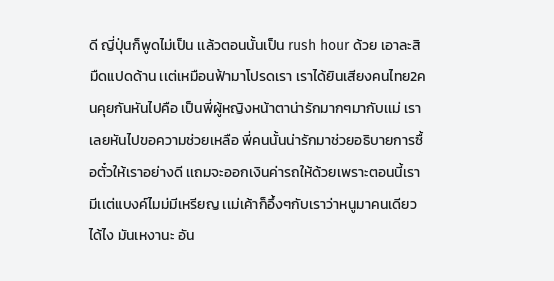ดี ญี่ปุ่นก็พูดไม่เป็น เเล้วตอนนั้นเป็น rush hour ด้วย เอาละสิมืดแปดด้าน เเต่เหมือนฟ้ามาโปรดเรา เราได้ยินเสียงคนไทย2คนคุยกันหันไปคือ เป็นพี่ผู้หญิงหน้าตาน่ารักมากๆมากับเเม่ เราเลยหันไปขอความช่วยเหลือ พี่คนนั้นน่ารักมาช่วยอธิบายการซื้อตั๋วให้เราอย่างดี เเถมจะออกเงินค่ารถให้ด้วยเพราะตอนนี้เรามีเเต่แบงค์ไมม่มีเหรียญ เเม่เค้าก็อึ้งๆกับเราว่าหนูมาคนเดียวได้ไง มันเหงานะ อัน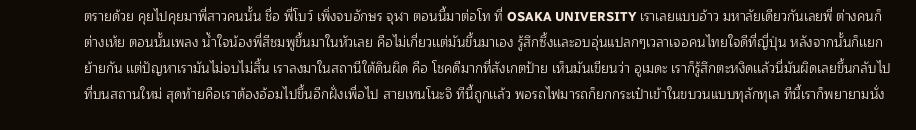ตรายด้วย คุยไปคุยมาพี่สาวคนนั้น ชื่อ พี่โบว์ เพิ่งจบอักษร จุฬา ตอนนี้มาต่อโท ที่ OSAKA UNIVERSITY เราเลยแบบอ้าว มหาลัยเดียวกันเลยพี่ ต่างคนก็ต่างเห้ย ตอนนั้นเพลง น้ำใจน้องพี่สีชมพูขึ้นมาในหัวเลย คือไม่เกี่ยวเเต่มันขึ้นมาเอง รู้สึกซึ้งเเละอบอุ่นแปลกๆเวลาเจอคนไทยใจดีที่ญี่ปุ่น หลังจากนั้นก็เเยกย้ายกัน เเต่ปัญหาเรามันไม่จบไม่สิ้น เราลงมาในสถานีใต้ดินผิด คือ โชคดีมากที่สังเกตป้าย เห็นมันเขียนว่า อูเมดะ เราก็รู้สึกตะหงิดเเล้วนี่มันผิดเลยขึ้นกลับไปที่บนสถานใหม่ สุดท้ายคือเราต้องอ้อมไปขึ้นอีกฝั่งเพื่อไป สายเทนโนะจิ ทีนี้ถูกเเล้ว พอรถไฟมารถก็ยกกระเป๋าเข้าในขบวนแบบทุลักทุเล ทีนี้เราก็พยายามนั่ง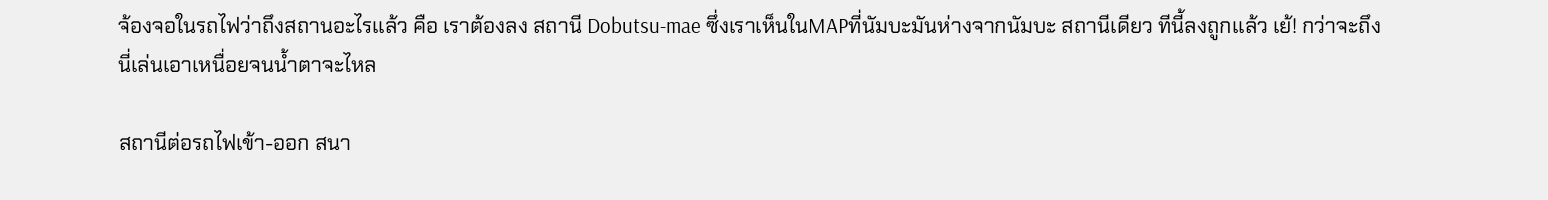จ้องจอในรถไฟว่าถึงสถานอะไรเเล้ว คือ เราต้องลง สถานี Dobutsu-mae ซึ่งเราเห็นในMAPที่นัมบะมันห่างจากนัมบะ สถานีเดียว ทีนี้ลงถูกเเล้ว เย้! กว่าจะถึงนี่เล่นเอาเหนื่อยจนน้ำตาจะไหล

สถานีต่อรถไฟเข้า-ออก สนา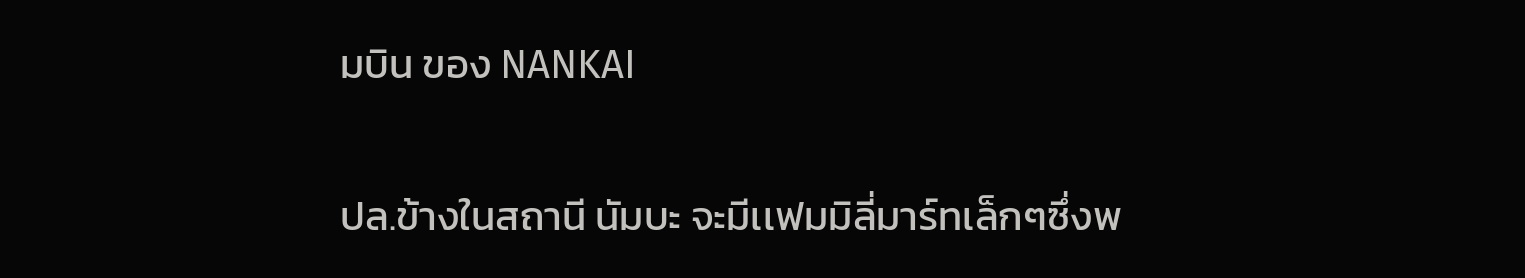มบิน ของ NANKAI

ปล.ข้างในสถานี นัมบะ จะมีเเฟมมิลี่มาร์ทเล็กๆซึ่งพ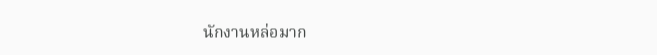นักงานหล่อมาก